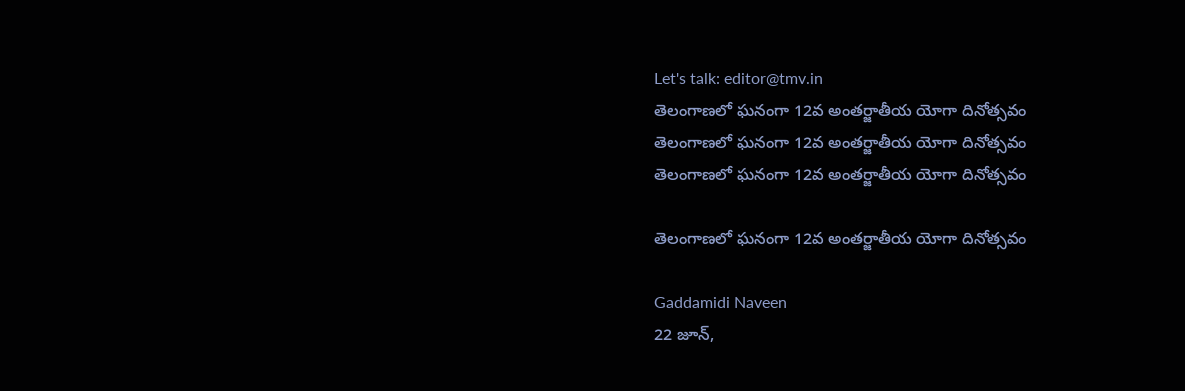Let's talk: editor@tmv.in
తెలంగాణలో ఘనంగా 12వ అంతర్జాతీయ యోగా దినోత్సవం
తెలంగాణలో ఘనంగా 12వ అంతర్జాతీయ యోగా దినోత్సవం
తెలంగాణలో ఘనంగా 12వ అంతర్జాతీయ యోగా దినోత్సవం

తెలంగాణలో ఘనంగా 12వ అంతర్జాతీయ యోగా దినోత్సవం

Gaddamidi Naveen
22 జూన్,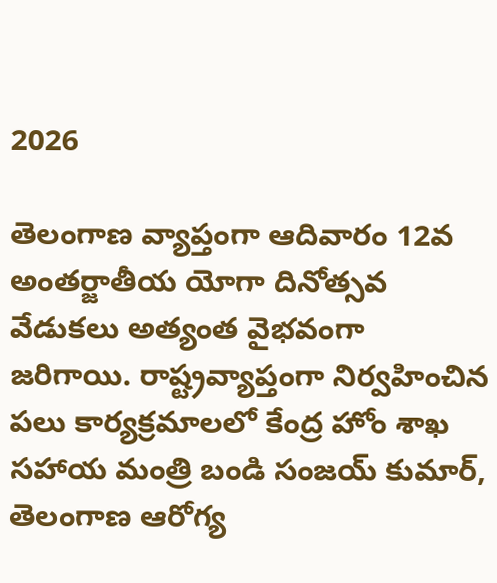2026

తెలంగాణ వ్యాప్తంగా ఆదివారం 12వ అంతర్జాతీయ యోగా దినోత్సవ వేడుకలు అత్యంత వైభవంగా జరిగాయి. రాష్ట్రవ్యాప్తంగా నిర్వహించిన పలు కార్యక్రమాలలో కేంద్ర హోం శాఖ సహాయ మంత్రి బండి సంజయ్ కుమార్, తెలంగాణ ఆరోగ్య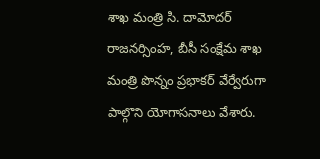శాఖ మంత్రి సి. దామోదర్ రాజనర్సింహ, బీసీ సంక్షేమ శాఖ మంత్రి పొన్నం ప్రభాకర్ వేర్వేరుగా పాల్గొని యోగాసనాలు వేశారు.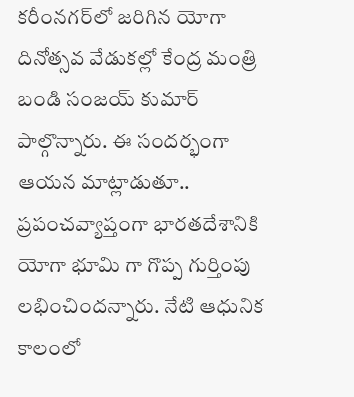కరీంనగర్‌లో జరిగిన యోగా దినోత్సవ వేడుకల్లో కేంద్ర మంత్రి బండి సంజయ్ కుమార్ పాల్గొన్నారు. ఈ సందర్భంగా ఆయన మాట్లాడుతూ.. ప్రపంచవ్యాప్తంగా భారతదేశానికి యోగా భూమి గా గొప్ప గుర్తింపు లభించిందన్నారు. నేటి ఆధునిక కాలంలో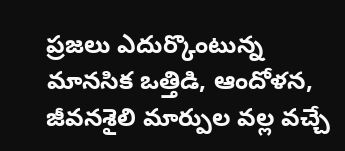ప్రజలు ఎదుర్కొంటున్న మానసిక ఒత్తిడి, ఆందోళన, జీవనశైలి మార్పుల వల్ల వచ్చే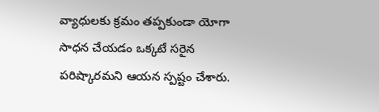వ్యాధులకు క్రమం తప్పకుండా యోగా సాధన చేయడం ఒక్కటే సరైన పరిష్కారమని ఆయన స్పష్టం చేశారు.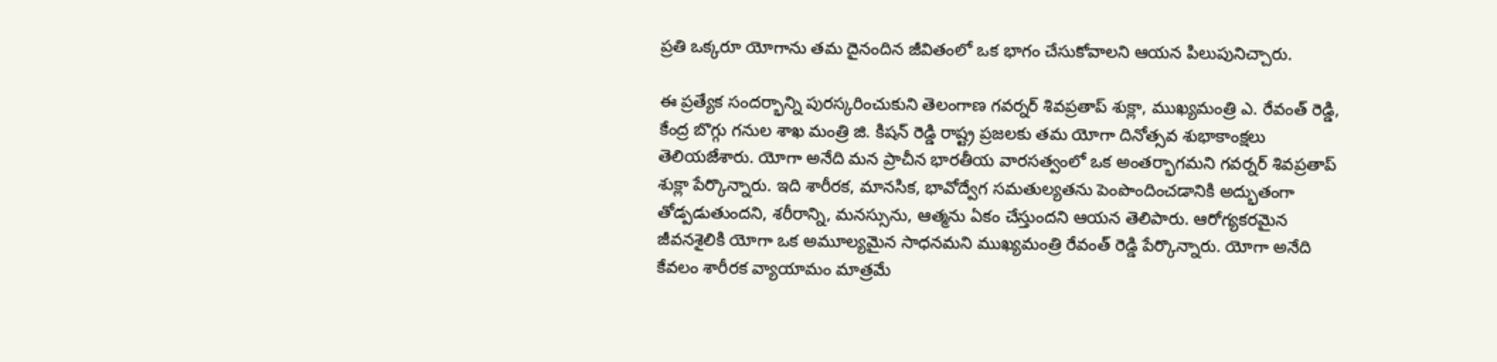ప్రతి ఒక్కరూ యోగాను తమ దైనందిన జీవితంలో ఒక భాగం చేసుకోవాలని ఆయన పిలుపునిచ్చారు.

ఈ ప్రత్యేక సందర్భాన్ని పురస్కరించుకుని తెలంగాణ గవర్నర్ శివప్రతాప్ శుక్లా, ముఖ్యమంత్రి ఎ. రేవంత్ రెడ్డి, కేంద్ర బొగ్గు గనుల శాఖ మంత్రి జి. కిషన్ రెడ్డి రాష్ట్ర ప్రజలకు తమ యోగా దినోత్సవ శుభాకాంక్షలు తెలియజేశారు. యోగా అనేది మన ప్రాచీన భారతీయ వారసత్వంలో ఒక అంతర్భాగమని గవర్నర్ శివప్రతాప్ శుక్లా పేర్కొన్నారు. ఇది శారీరక, మానసిక, భావోద్వేగ సమతుల్యతను పెంపొందించడానికి అద్భుతంగా తోడ్పడుతుందని, శరీరాన్ని, మనస్సును, ఆత్మను ఏకం చేస్తుందని ఆయన తెలిపారు. ఆరోగ్యకరమైన జీవనశైలికి యోగా ఒక అమూల్యమైన సాధనమని ముఖ్యమంత్రి రేవంత్ రెడ్డి పేర్కొన్నారు. యోగా అనేది కేవలం శారీరక వ్యాయామం మాత్రమే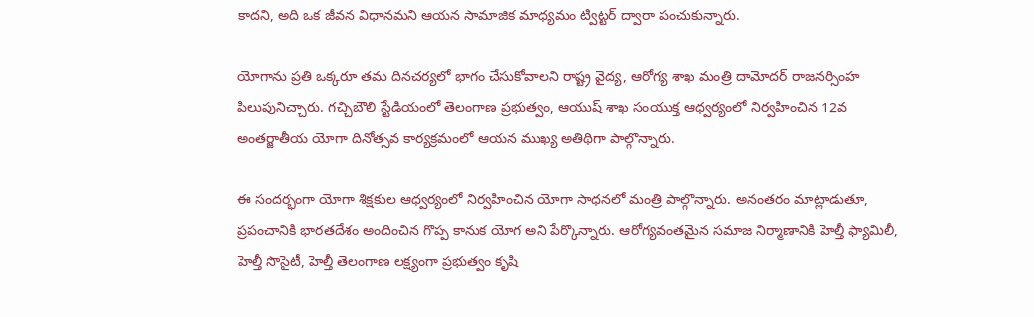కాదని, అది ఒక జీవన విధానమని ఆయన సామాజిక మాధ్యమం ట్విట్టర్ ద్వారా పంచుకున్నారు.

యోగాను ప్రతి ఒక్కరూ తమ దినచర్యలో భాగం చేసుకోవాలని రాష్ట్ర వైద్య, ఆరోగ్య శాఖ మంత్రి దామోదర్ రాజనర్సింహ పిలుపునిచ్చారు. గచ్చిబౌలి స్టేడియంలో తెలంగాణ ప్రభుత్వం, ఆయుష్ శాఖ సంయుక్త ఆధ్వర్యంలో నిర్వహించిన 12వ అంతర్జాతీయ యోగా దినోత్సవ కార్యక్రమంలో ఆయన ముఖ్య అతిథిగా పాల్గొన్నారు.

ఈ సందర్భంగా యోగా శిక్షకుల ఆధ్వర్యంలో నిర్వహించిన యోగా సాధనలో మంత్రి పాల్గొన్నారు. అనంతరం మాట్లాడుతూ, ప్రపంచానికి భారతదేశం అందించిన గొప్ప కానుక యోగ అని పేర్కొన్నారు. ఆరోగ్యవంతమైన సమాజ నిర్మాణానికి హెల్తీ ఫ్యామిలీ, హెల్తీ సొసైటీ, హెల్తీ తెలంగాణ లక్ష్యంగా ప్రభుత్వం కృషి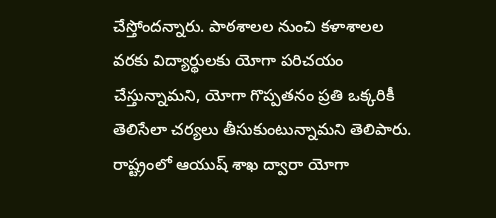చేస్తోందన్నారు. పాఠశాలల నుంచి కళాశాలల వరకు విద్యార్థులకు యోగా పరిచయం చేస్తున్నామని, యోగా గొప్పతనం ప్రతి ఒక్కరికీ తెలిసేలా చర్యలు తీసుకుంటున్నామని తెలిపారు. రాష్ట్రంలో ఆయుష్ శాఖ ద్వారా యోగా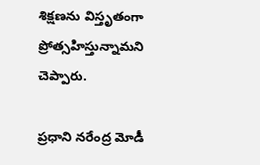శిక్షణను విస్తృతంగా ప్రోత్సహిస్తున్నామని చెప్పారు.

ప్రధాని నరేంద్ర మోడీ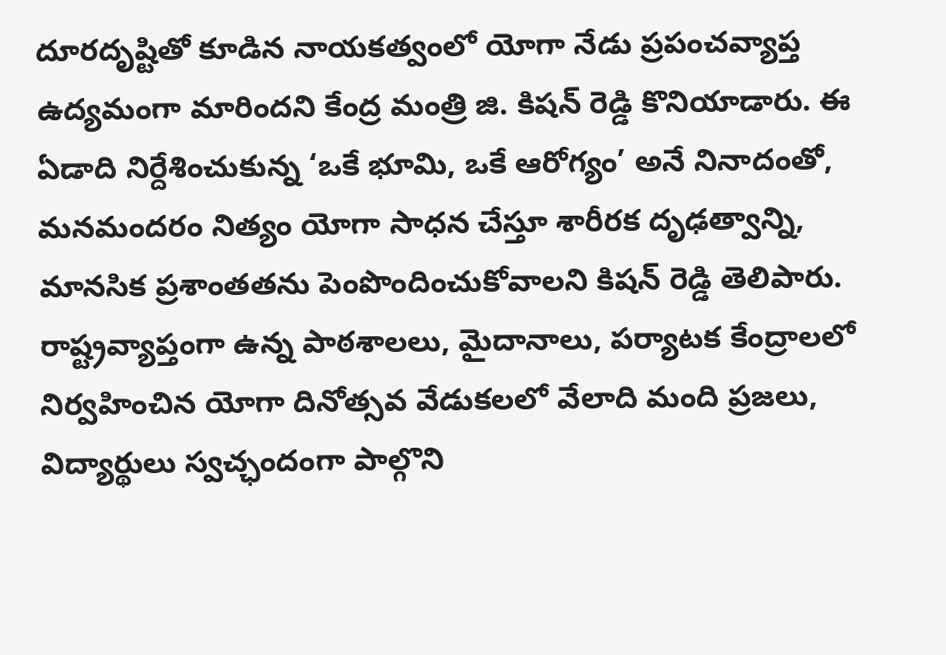దూరదృష్టితో కూడిన నాయకత్వంలో యోగా నేడు ప్రపంచవ్యాప్త ఉద్యమంగా మారిందని కేంద్ర మంత్రి జి. కిషన్ రెడ్డి కొనియాడారు. ఈ ఏడాది నిర్దేశించుకున్న ‘ఒకే భూమి, ఒకే ఆరోగ్యం’ అనే నినాదంతో, మనమందరం నిత్యం యోగా సాధన చేస్తూ శారీరక దృఢత్వాన్ని, మానసిక ప్రశాంతతను పెంపొందించుకోవాలని కిషన్ రెడ్డి తెలిపారు. రాష్ట్రవ్యాప్తంగా ఉన్న పాఠశాలలు, మైదానాలు, పర్యాటక కేంద్రాలలో నిర్వహించిన యోగా దినోత్సవ వేడుకలలో వేలాది మంది ప్రజలు, విద్యార్థులు స్వచ్ఛందంగా పాల్గొని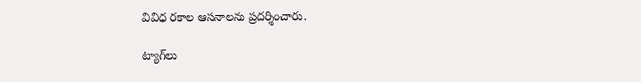వివిధ రకాల ఆసనాలను ప్రదర్శించారు.

ట్యాగ్‌లు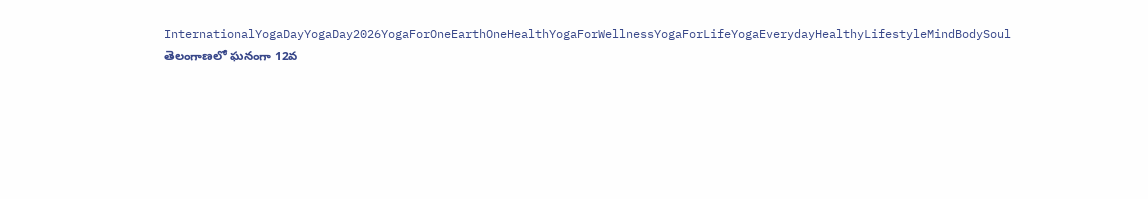InternationalYogaDayYogaDay2026YogaForOneEarthOneHealthYogaForWellnessYogaForLifeYogaEverydayHealthyLifestyleMindBodySoul
తెలంగాణలో ఘనంగా 12వ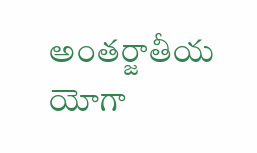అంతర్జాతీయ యోగా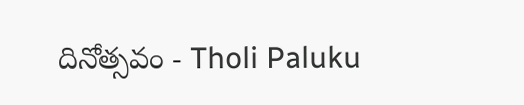దినోత్సవం - Tholi Paluku